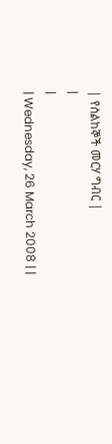| የስልከኞች መርሃ ግብር |
|
|
| Wednesday, 26 March 2008 | |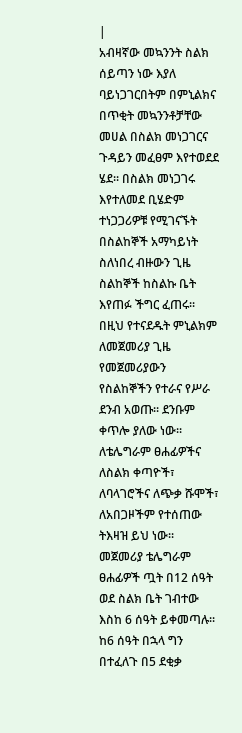|
አብዛኛው መኳንንት ስልክ ሰይጣን ነው እያለ ባይነጋገርበትም በምኒልክና በጥቂት መኳንንቶቻቸው መሀል በስልክ መነጋገርና ጉዳይን መፈፀም እየተወደደ ሄደ፡፡ በስልክ መነጋገሩ እየተለመደ ቢሄድም ተነጋጋሪዎቹ የሚገናኙት በስልከኞች አማካይነት ስለነበረ ብዙውን ጊዜ ስልከኞች ከስልኩ ቤት እየጠፉ ችግር ፈጠሩ፡፡ በዚህ የተናደዱት ምኒልክም ለመጀመሪያ ጊዜ የመጀመሪያውን የስልከኞችን የተራና የሥራ ደንብ አወጡ፡፡ ደንቡም ቀጥሎ ያለው ነው፡፡
ለቴሌግራም ፀሐፊዎችና ለስልክ ቀጣዮች፣ ለባላገሮችና ለጭቃ ሹሞች፣ ለአበጋዞችም የተሰጠው ትእዛዝ ይህ ነው፡፡ መጀመሪያ ቴሌግራም ፀሐፊዎች ጧት በ12 ሰዓት ወደ ስልክ ቤት ገብተው እስከ 6 ሰዓት ይቀመጣሉ፡፡ ከ6 ሰዓት በኋላ ግን በተፈለጉ በ5 ደቂቃ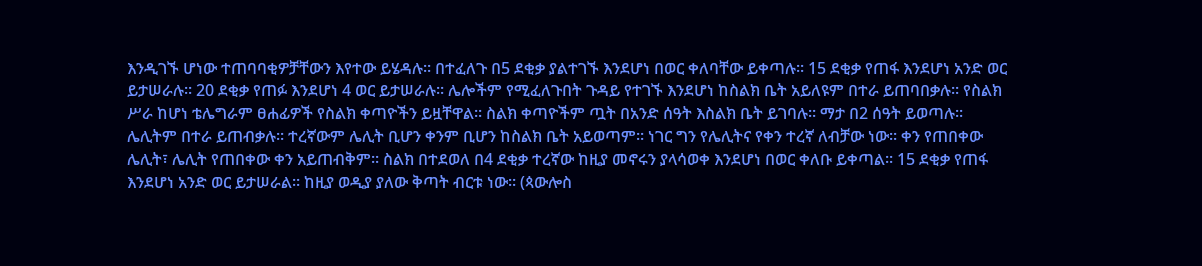እንዲገኙ ሆነው ተጠባባቂዎቻቸውን እየተው ይሄዳሉ፡፡ በተፈለጉ በ5 ደቂቃ ያልተገኙ እንደሆነ በወር ቀለባቸው ይቀጣሉ፡፡ 15 ደቂቃ የጠፋ እንደሆነ አንድ ወር ይታሠራሉ፡፡ 20 ደቂቃ የጠፉ እንደሆነ 4 ወር ይታሠራሉ፡፡ ሌሎችም የሚፈለጉበት ጉዳይ የተገኙ እንደሆነ ከስልክ ቤት አይለዩም በተራ ይጠባበቃሉ፡፡ የስልክ ሥራ ከሆነ ቴሌግራም ፀሐፊዎች የስልክ ቀጣዮችን ይዟቸዋል፡፡ ስልክ ቀጣዮችም ጧት በአንድ ሰዓት እስልክ ቤት ይገባሉ፡፡ ማታ በ2 ሰዓት ይወጣሉ፡፡ ሌሊትም በተራ ይጠብቃሉ፡፡ ተረኛውም ሌሊት ቢሆን ቀንም ቢሆን ከስልክ ቤት አይወጣም፡፡ ነገር ግን የሌሊትና የቀን ተረኛ ለብቻው ነው፡፡ ቀን የጠበቀው ሌሊት፣ ሌሊት የጠበቀው ቀን አይጠብቅም፡፡ ስልክ በተደወለ በ4 ደቂቃ ተረኛው ከዚያ መኖሩን ያላሳወቀ እንደሆነ በወር ቀለቡ ይቀጣል፡፡ 15 ደቂቃ የጠፋ እንደሆነ አንድ ወር ይታሠራል፡፡ ከዚያ ወዲያ ያለው ቅጣት ብርቱ ነው፡፡ (ጳውሎስ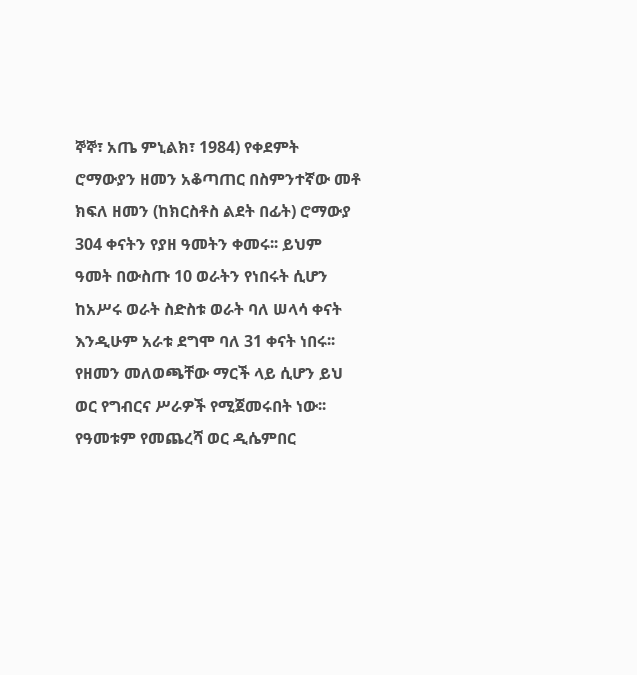ኞኞ፣ አጤ ምኒልክ፣ 1984) የቀደምት ሮማውያን ዘመን አቆጣጠር በስምንተኛው መቶ ክፍለ ዘመን (ከክርስቶስ ልደት በፊት) ሮማውያ 304 ቀናትን የያዘ ዓመትን ቀመሩ፡፡ ይህም ዓመት በውስጡ 10 ወራትን የነበሩት ሲሆን ከአሥሩ ወራት ስድስቱ ወራት ባለ ሠላሳ ቀናት እንዲሁም አራቱ ደግሞ ባለ 31 ቀናት ነበሩ፡፡ የዘመን መለወጫቸው ማርች ላይ ሲሆን ይህ ወር የግብርና ሥራዎች የሚጀመሩበት ነው፡፡ የዓመቱም የመጨረሻ ወር ዲሴምበር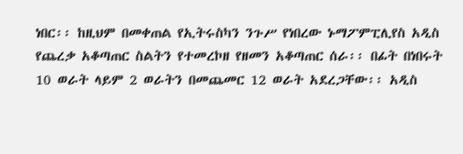ነበር፡፡ ከዚህም በመቀጠል የኢትሩስካን ንጉሥ የነበረው ኑማፖምፒሊየስ አዲስ የጨረቃ አቆጣጠር ስልትን የተመረኮዘ የዘመን አቆጣጠር ሰራ፡፡ በፊት በነበሩት 10 ወራት ላይም 2 ወራትን በመጨመር 12 ወራት አደረጋቸው፡፡ አዲስ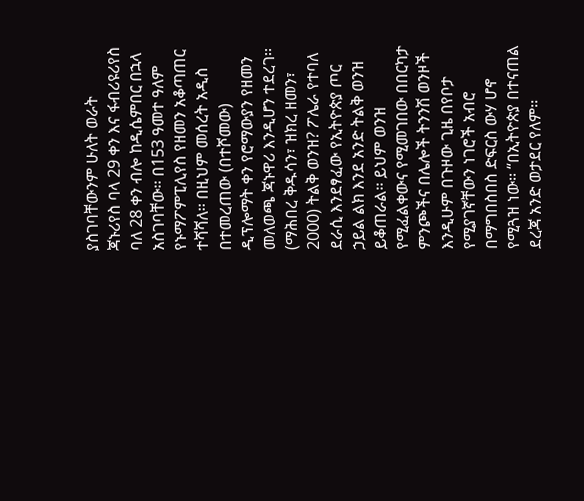ያስገባቸውንም ሁለት ወራት ጃኑሪየስ ባላ 29 ቀን እና ፋብሪዩሪየስ ባለ 28 ቀን ብሎ ከዲሴምበር በኋላ አስገባቸው፡፡ በ153 ዓመተ ዓለም የኑማፖምፒሊየስ የዘመን አቆጣጠር ተሻሻለ፡፡ በዚህም መሰረት አዲስ በተመረጠው (በተሾመው) ዲፕሎማት ቀን የሮማውያን የዘመን መለወጫ ጃኑዋሪ እንዲሆን ተደረገ፡፡ (ማሕበረ ቅዱሳን፣ ዝክረ ዘመን፣ 2000) ትልቅ ወንዝ? ፖሌራ የተባለ ደራሲ እንደፃፈው የኢትዮጵያ ጦር ኃይል ልክ እንደ አንድ ትልቅ ወንዝ ይቆጠራል፡፡ ይህም ወንዝ የሚፈልቀውና የሚመገበው በበርካታ ምንጮችና በሌሎች ትንንሽ ወንዞች እንዲሁም በጉዞው ጊዜ በየቦታ የሚያገኛቸውን ነገሮች አብሮ በማግበስበስ ድፍርስ ውሃ ሆኖ የሚጓዝ ነው፡፡ “በኢትዮጵያ በተናጠል ደረጃ አንድ ወታደር የለም፡፡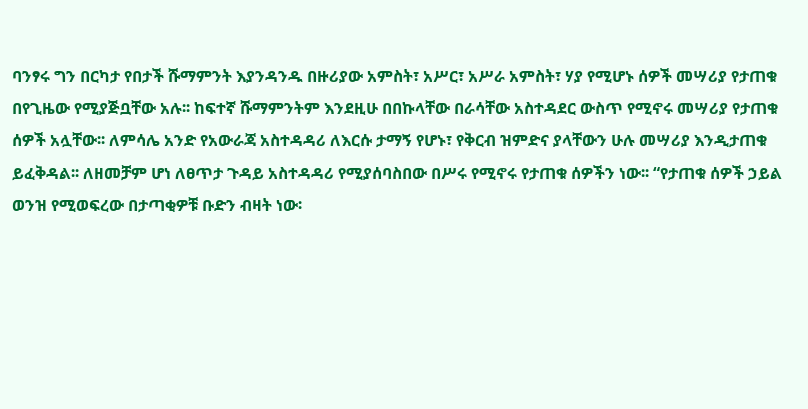ባንፃሩ ግን በርካታ የበታች ሹማምንት እያንዳንዱ በዙሪያው አምስት፣ አሥር፣ አሥራ አምስት፣ ሃያ የሚሆኑ ሰዎች መሣሪያ የታጠቁ በየጊዜው የሚያጅቧቸው አሉ፡፡ ከፍተኛ ሹማምንትም እንደዚሁ በበኩላቸው በራሳቸው አስተዳደር ውስጥ የሚኖሩ መሣሪያ የታጠቁ ሰዎች አሏቸው፡፡ ለምሳሌ አንድ የአውራጃ አስተዳዳሪ ለእርሱ ታማኝ የሆኑ፣ የቅርብ ዝምድና ያላቸውን ሁሉ መሣሪያ እንዲታጠቁ ይፈቅዳል፡፡ ለዘመቻም ሆነ ለፀጥታ ጉዳይ አስተዳዳሪ የሚያሰባስበው በሥሩ የሚኖሩ የታጠቁ ሰዎችን ነው፡፡ “የታጠቁ ሰዎች ኃይል ወንዝ የሚወፍረው በታጣቂዎቹ ቡድን ብዛት ነው፡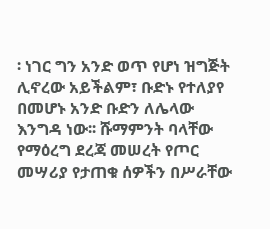፡ ነገር ግን አንድ ወጥ የሆነ ዝግጅት ሊኖረው አይችልም፣ ቡድኑ የተለያየ በመሆኑ አንድ ቡድን ለሌላው እንግዳ ነው፡፡ ሹማምንት ባላቸው የማዕረግ ደረጃ መሠረት የጦር መሣሪያ የታጠቁ ሰዎችን በሥራቸው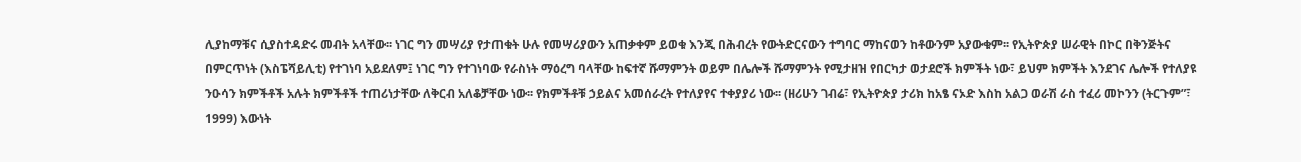ሊያከማቹና ሲያስተዳድሩ መብት አላቸው፡፡ ነገር ግን መሣሪያ የታጠቁት ሁሉ የመሣሪያውን አጠቃቀም ይወቁ እንጂ በሕብረት የውትድርናውን ተግባር ማከናወን ከቶውንም አያውቁም፡፡ የኢትዮጵያ ሠራዊት በኮር በቅንጅትና በምርጥነት (እስፔሻይሊቲ) የተገነባ አይደለም፤ ነገር ግን የተገነባው የራስነት ማዕረግ ባላቸው ከፍተኛ ሹማምንት ወይም በሌሎች ሹማምንት የሚታዘዝ የበርካታ ወታደሮች ክምችት ነው፣ ይህም ክምችት እንደገና ሌሎች የተለያዩ ንዑሳን ክምችቶች አሉት ክምችቶች ተጠሪነታቸው ለቅርብ አለቆቻቸው ነው፡፡ የክምችቶቹ ኃይልና አመሰራረት የተለያየና ተቀያያሪ ነው፡፡ (ዘሪሁን ገብሬ፣ የኢትዮጵያ ታሪክ ከአፄ ናኦድ እስከ አልጋ ወራሽ ራስ ተፈሪ መኮንን (ትርጉም”፣ 1999) እውነት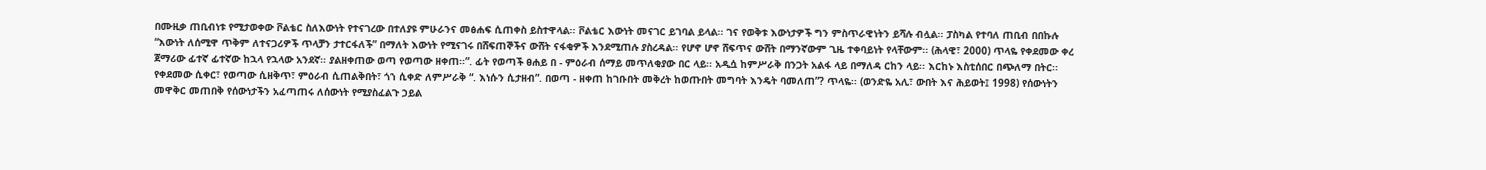በሙዚቃ ጠቢብነቱ የሚታወቀው ቮልቴር ስለእውነት የተናገረው በተለያዩ ምሁራንና መፅሐፍ ሲጠቀስ ይስተዋላል፡፡ ቮልቴር እውነት መናገር ይገባል ይላል፡፡ ገና የወቅቱ እውነታዎች ግን ምስጥራዊነትን ይሻሉ ብሏል፡፡ ፓስካል የተባለ ጠቢብ በበኩሉ “እውነት ለሰሚዋ ጥቅም ለተናጋሪዎች ጥላቻን ታተርፋለች” በማለት እውነት የሚናገሩ በሸፍጠኞችና ውሸት ናፋቂዎች እንደሚጠሉ ያስረዳል፡፡ የሆኖ ሆኖ ሸፍጥና ውሸት በማንኛውም ጊዜ ተቀባይነት የላቸውም፡፡ (ሕላዊ፣ 2000) ጥላዬ የቀደመው ቀረ ጀማሪው ፊተኛ ፊተኛው ከኋላ የኋላው አንደኛ፡፡ ያልዘቀጠው ወጣ የወጣው ዘቀጠ፡፡”. ፊት የወጣች ፀሐይ በ - ምዕራብ ሰማይ መጥለቂያው በር ላይ፡፡ አዲሷ ከምሥራቅ በንጋት አልፋ ላይ በማለዳ ርከን ላይ፡፡ እርከኑ እስቲሰበር በጭለማ በትር፡፡ የቀደመው ሲቀር፣ የወጣው ሲዘቅጥ፣ ምዕራብ ሲጠልቅበት፣ ጎኀ ሲቀድ ለምሥራቅ “. እነሱን ሲታዘብ”. በወጣ - ዘቀጠ ከገቡበት መቅረት ከወጡበት መግባት እንዴት ባመለጠ”? ጥላዬ፡፡ (ወንድዬ አሊ፣ ውበት እና ሕይወት፤ 1998) የሰውነትን መዋቅር መጠበቅ የሰውነታችን አፈጣጠሩ ለሰውነት የሚያስፈልጉ ኃይል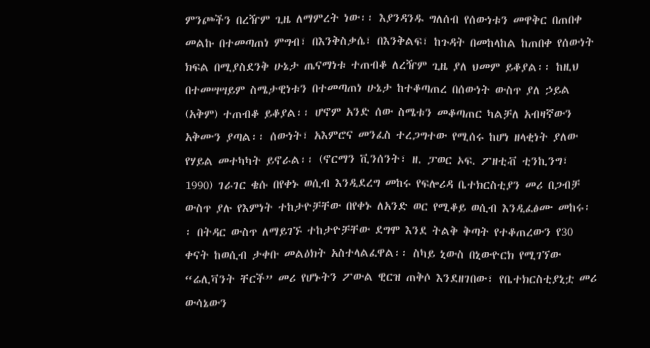ምንጮችን በረዥም ጊዜ ለማምረት ነው፡፡ እያንዳንዱ ግለሰብ የሰውነቱን መዋቅር በጠበቀ መልኩ በተመጣጠነ ምግብ፣ በእንቅስቃሴ፣ በእንቅልፍ፣ ከጉዳት በመከላከል ከጠበቀ የሰውነት ክፍል በሚያስደንቅ ሁኔታ ጤናማነቱ ተጠብቆ ለረዥም ጊዜ ያለ ህመም ይቆያል፡፡ ከዚህ በተመሣሣይም ስሜታዊነቱን በተመጣጠነ ሁኔታ ከተቆጣጠረ በሰውነት ውስጥ ያለ ኃይል (አቅም) ተጠብቆ ይቆያል፡፡ ሆኖም አንድ ሰው ስሜቱን መቆጣጠር ካልቻለ አብዛኛውን አቅሙን ያጣል፡፡ ሰውነት፣ አእምሮና መንፈስ ተረጋግተው የሚሰሩ ከሆነ ዘላቂነት ያለው የሃይል መተካካት ይኖራል፡፡ (ኖርማን ቪንሰንት፣ ዘ. ፓወር ኦፍ. ፖዘቲቭ ቲንኪንግ፣ 1990) ገራገር ቄሱ በየቀኑ ወሲብ እንዲደረግ መከሩ የፍሎሪዳ ቤተክርስቲያን መሪ በጋብቻ ውስጥ ያሉ የእምነት ተከታዮቻቸው በየቀኑ ለአንድ ወር የሚቆይ ወሲብ እንዲፈፅሙ መከሩ፡፡ በትዳር ውስጥ ለማይገኙ ተከታዮቻቸው ደግሞ እንደ ትልቅ ቅጣት የተቆጠረውን የ30 ቀናት ከወሲብ ታቀቡ መልዕክት አስተላልፈዋል፡፡ ስካይ ኒውስ በኒውዮርክ የሚገኘው “ሬሊቫንት ቸርች” መሪ የሆኑትን ፖውል ዊርዝ ጠቅሶ እንደዘገበው፣ የቤተክርስቲያኒቷ መሪ ውሳኔውን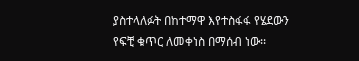ያስተላለፉት በከተማዋ እየተስፋፋ የሄደውን የፍቺ ቁጥር ለመቀነስ በማሰብ ነው፡፡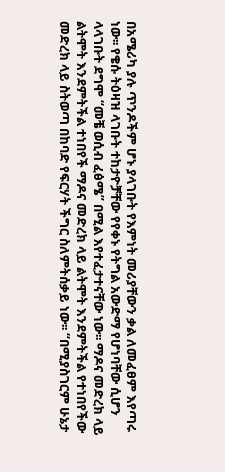በአሜሪካ ያሉ ጥንዶችም ሆኑ ያላገቡት የእምነት መሪያቸውን ቃል ለመፈፀም እየጣሩ ነው፡፡ የቄሱ ትዕዛዝ ላገቡት ተከታዮቻቸው የየቀኑ የትግል አውድማ የሆነባቸው ሲሆን ላላገቡት ደግሞ “መቼ ወሲብ ፈፅሜ” በሚል እየተፈታተናቸው ነው፡፡ ማዶና መድረክ ላይ ልትሞት እንደምትችል ተነበየች ማዶና መድረክ ላይ ልትሞት እንደምትችል የተነበየችው መድረክ ላይ ስትወጣ በከባድ የፍርሃት ችግር ስለምትሰቃይ ነው፡፡ “በሚያስገርም ሁኔታ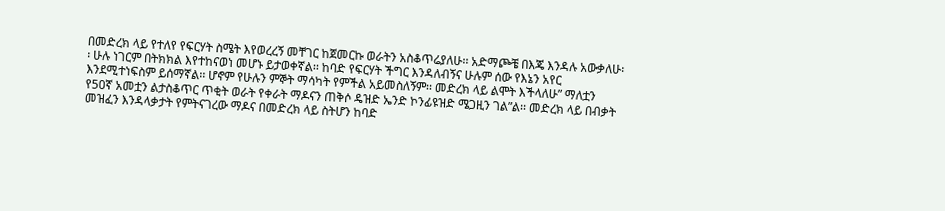በመድረክ ላይ የተለየ የፍርሃት ስሜት እየወረረኝ መቸገር ከጀመርኩ ወራትን አስቆጥሬያለሁ፡፡ አድማጮቼ በእጄ እንዳሉ አውቃለሁ፡፡ ሁሉ ነገርም በትክክል እየተከናወነ መሆኑ ይታወቀኛል፡፡ ከባድ የፍርሃት ችግር እንዳለብኝና ሁሉም ሰው የእኔን አየር እንደሚተነፍስም ይሰማኛል፡፡ ሆኖም የሁሉን ምኞት ማሳካት የምችል አይመስለኝም፡፡ መድረክ ላይ ልሞት እችላለሁ” ማለቷን የ50ኛ አመቷን ልታስቆጥር ጥቂት ወራት የቀራት ማዶናን ጠቅሶ ዴዝድ ኤንድ ኮንፊዩዝድ ሜጋዚን ገል”ል፡፡ መድረክ ላይ በብቃት መዝፈን እንዳላቃታት የምትናገረው ማዶና በመድረክ ላይ ስትሆን ከባድ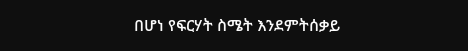በሆነ የፍርሃት ስሜት እንደምትሰቃይ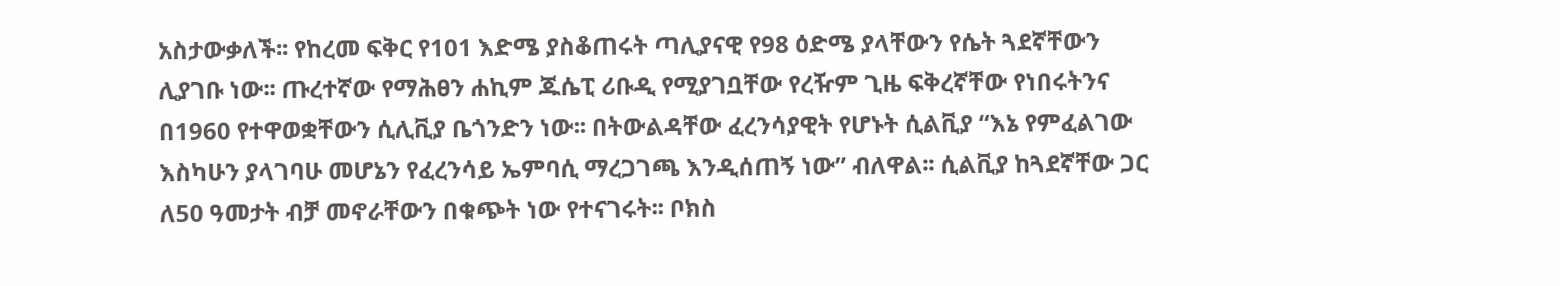አስታውቃለች፡፡ የከረመ ፍቅር የ101 እድሜ ያስቆጠሩት ጣሊያናዊ የ98 ዕድሜ ያላቸውን የሴት ጓደኛቸውን ሊያገቡ ነው፡፡ ጡረተኛው የማሕፀን ሐኪም ጁሴፒ ሪቡዲ የሚያገቧቸው የረዥም ጊዜ ፍቅረኛቸው የነበሩትንና በ1960 የተዋወቋቸውን ሲሊቪያ ቤጎንድን ነው፡፡ በትውልዳቸው ፈረንሳያዊት የሆኑት ሲልቪያ “እኔ የምፈልገው እስካሁን ያላገባሁ መሆኔን የፈረንሳይ ኤምባሲ ማረጋገጫ እንዲሰጠኝ ነው” ብለዋል፡፡ ሲልቪያ ከጓደኛቸው ጋር ለ50 ዓመታት ብቻ መኖራቸውን በቁጭት ነው የተናገሩት፡፡ ቦክስ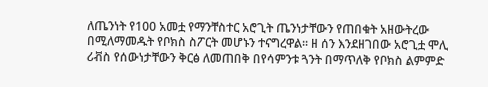ለጤንነት የ100 አመቷ የማንቸስተር አሮጊት ጤንነታቸውን የጠበቁት አዘውትረው በሚለማመዱት የቦክስ ስፖርት መሆኑን ተናግረዋል፡፡ ዘ ሰን እንደዘገበው አሮጊቷ ሞሊ ሪቭስ የሰውነታቸውን ቅርፅ ለመጠበቅ በየሳምንቱ ጓንት በማጥለቅ የቦክስ ልምምድ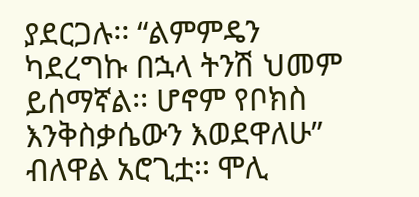ያደርጋሉ፡፡ “ልምምዴን ካደረግኩ በኋላ ትንሽ ህመም ይሰማኛል፡፡ ሆኖም የቦክስ እንቅስቃሴውን እወደዋለሁ” ብለዋል አሮጊቷ፡፡ ሞሊ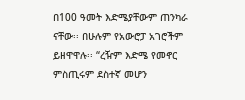በ100 ዓመት እድሜያቸውም ጠንካራ ናቸው፡፡ በሁሉም የአውሮፓ አገሮችም ይዘዋዋሉ፡፡ “ረዥም እድሜ የመኖር ምስጢሩም ደስተኛ መሆን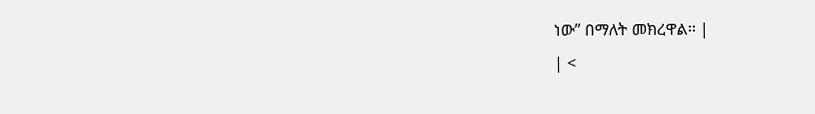ነው” በማለት መክረዋል፡፡ |
| <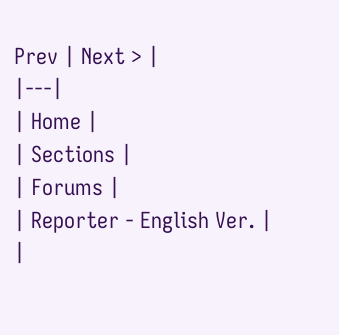Prev | Next > |
|---|
| Home |
| Sections |
| Forums |
| Reporter - English Ver. |
|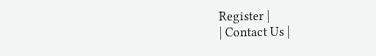Register |
| Contact Us |